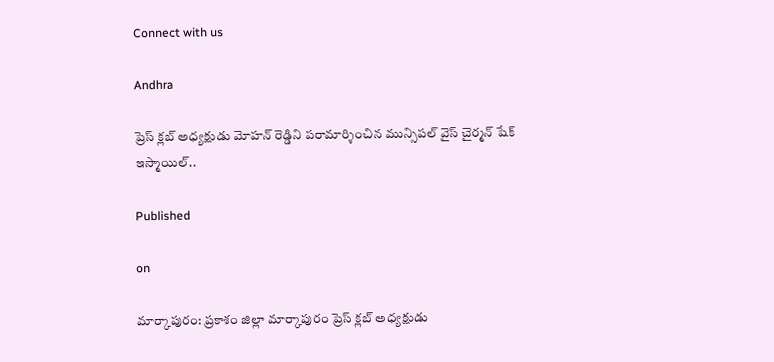Connect with us

Andhra

ప్రెస్ క్లబ్ అధ్యక్షుడు మోహన్ రెడ్డిని పరామార్శించిన మున్సిపల్ వైస్ చైర్మన్ షేక్ ఇస్మాయిల్..

Published

on

మార్కాపురం: ప్రకాశం జిల్లా మార్కాపురం ప్రెస్ క్లబ్ అధ్యక్షుడు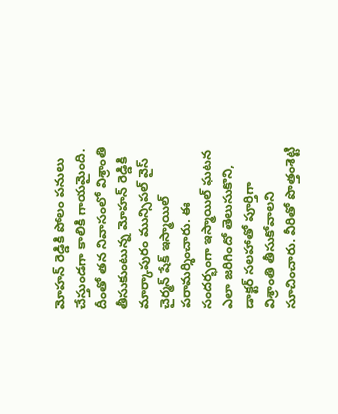మోహన్ రెడ్డికి పోలం పనులు చేస్తుండగా కాలికి గాయమైంది. దీంతో తన నివాసంలో విశ్రాంతి తీసుకుంటున్న మోహన్ రెడ్డికి మార్కాపురం మున్సిపల్ వైస్ చైర్మన్ షేక్ ఇస్మాయిల్ పరామర్శించారు. ఈ సందర్భంగా ఇస్మాయిల్ ఘటన ఎలా జరిగిందో తెలుసుకొని, డాక్టర్ సలహాతో పూర్తిగా విశ్రాంతి తీసుకోవాలని సూచించారు. వీరితో పొత్తంశెట్టి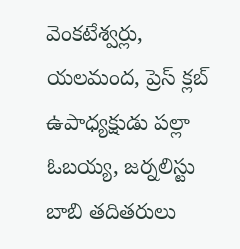వెంకటేశ్వర్లు, యలమంద, ప్రెస్ క్లబ్ ఉపాధ్యక్షుడు పల్లా ఓబయ్య, జర్నలిస్టు బాబి తదితరులు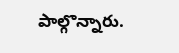పాల్గొన్నారు.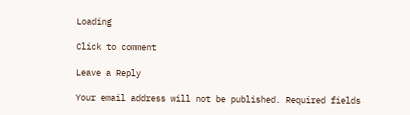Loading

Click to comment

Leave a Reply

Your email address will not be published. Required fields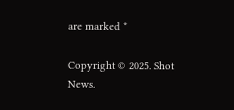are marked *

Copyright © 2025. Shot News.